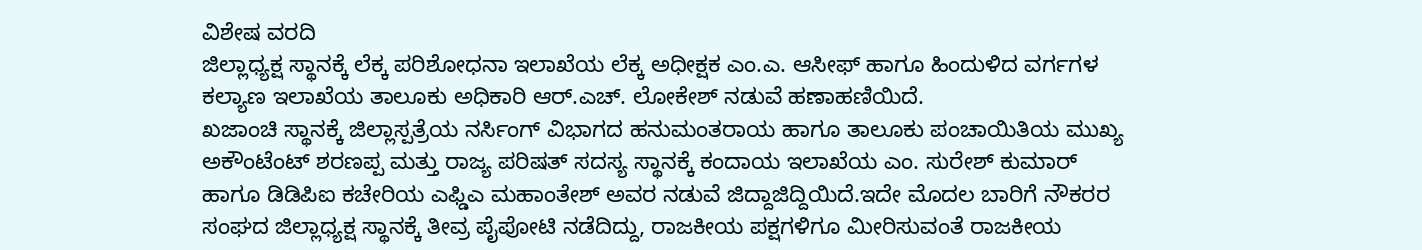ವಿಶೇಷ ವರದಿ
ಜಿಲ್ಲಾಧ್ಯಕ್ಷ ಸ್ಥಾನಕ್ಕೆ ಲೆಕ್ಕ ಪರಿಶೋಧನಾ ಇಲಾಖೆಯ ಲೆಕ್ಕ ಅಧೀಕ್ಷಕ ಎಂ.ಎ. ಆಸೀಫ್ ಹಾಗೂ ಹಿಂದುಳಿದ ವರ್ಗಗಳ ಕಲ್ಯಾಣ ಇಲಾಖೆಯ ತಾಲೂಕು ಅಧಿಕಾರಿ ಆರ್.ಎಚ್. ಲೋಕೇಶ್ ನಡುವೆ ಹಣಾಹಣಿಯಿದೆ.
ಖಜಾಂಚಿ ಸ್ಥಾನಕ್ಕೆ ಜಿಲ್ಲಾಸ್ಪತ್ರೆಯ ನರ್ಸಿಂಗ್ ವಿಭಾಗದ ಹನುಮಂತರಾಯ ಹಾಗೂ ತಾಲೂಕು ಪಂಚಾಯಿತಿಯ ಮುಖ್ಯ ಅಕೌಂಟೆಂಟ್ ಶರಣಪ್ಪ ಮತ್ತು ರಾಜ್ಯ ಪರಿಷತ್ ಸದಸ್ಯ ಸ್ಥಾನಕ್ಕೆ ಕಂದಾಯ ಇಲಾಖೆಯ ಎಂ. ಸುರೇಶ್ ಕುಮಾರ್ ಹಾಗೂ ಡಿಡಿಪಿಐ ಕಚೇರಿಯ ಎಫ್ಡಿಎ ಮಹಾಂತೇಶ್ ಅವರ ನಡುವೆ ಜಿದ್ದಾಜಿದ್ದಿಯಿದೆ.ಇದೇ ಮೊದಲ ಬಾರಿಗೆ ನೌಕರರ ಸಂಘದ ಜಿಲ್ಲಾಧ್ಯಕ್ಷ ಸ್ಥಾನಕ್ಕೆ ತೀವ್ರ ಪೈಪೋಟಿ ನಡೆದಿದ್ದು, ರಾಜಕೀಯ ಪಕ್ಷಗಳಿಗೂ ಮೀರಿಸುವಂತೆ ರಾಜಕೀಯ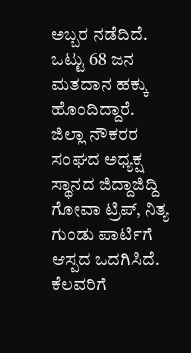ಅಬ್ಬರ ನಡೆದಿದೆ. ಒಟ್ಟು 68 ಜನ ಮತದಾನ ಹಕ್ಕು ಹೊಂದಿದ್ದಾರೆ.
ಜಿಲ್ಲಾ ನೌಕರರ ಸಂಘದ ಅಧ್ಯಕ್ಷ ಸ್ಥಾನದ ಜಿದ್ದಾಜಿದ್ದಿ ಗೋವಾ ಟ್ರಿಪ್, ನಿತ್ಯ ಗುಂಡು ಪಾರ್ಟಿಗೆ ಆಸ್ಪದ ಒದಗಿಸಿದೆ. ಕೆಲವರಿಗೆ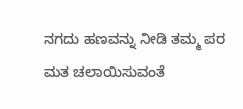ನಗದು ಹಣವನ್ನು ನೀಡಿ ತಮ್ಮ ಪರ ಮತ ಚಲಾಯಿಸುವಂತೆ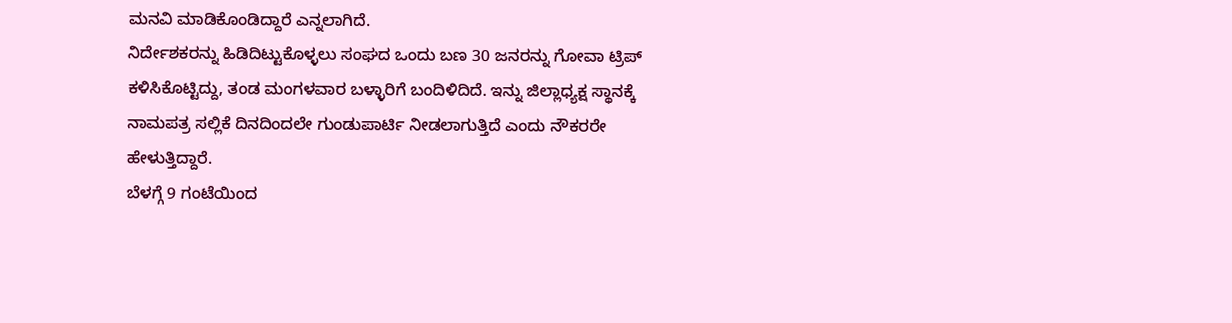ಮನವಿ ಮಾಡಿಕೊಂಡಿದ್ದಾರೆ ಎನ್ನಲಾಗಿದೆ.
ನಿರ್ದೇಶಕರನ್ನು ಹಿಡಿದಿಟ್ಟುಕೊಳ್ಳಲು ಸಂಘದ ಒಂದು ಬಣ 30 ಜನರನ್ನು ಗೋವಾ ಟ್ರಿಪ್ ಕಳಿಸಿಕೊಟ್ಟಿದ್ದು, ತಂಡ ಮಂಗಳವಾರ ಬಳ್ಳಾರಿಗೆ ಬಂದಿಳಿದಿದೆ. ಇನ್ನು ಜಿಲ್ಲಾಧ್ಯಕ್ಷ ಸ್ಥಾನಕ್ಕೆ ನಾಮಪತ್ರ ಸಲ್ಲಿಕೆ ದಿನದಿಂದಲೇ ಗುಂಡುಪಾರ್ಟಿ ನೀಡಲಾಗುತ್ತಿದೆ ಎಂದು ನೌಕರರೇ ಹೇಳುತ್ತಿದ್ದಾರೆ.
ಬೆಳಗ್ಗೆ 9 ಗಂಟೆಯಿಂದ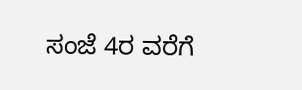ಸಂಜೆ 4ರ ವರೆಗೆ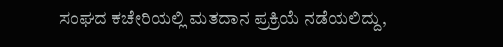ಸಂಘದ ಕಚೇರಿಯಲ್ಲಿ ಮತದಾನ ಪ್ರಕ್ರಿಯೆ ನಡೆಯಲಿದ್ದು,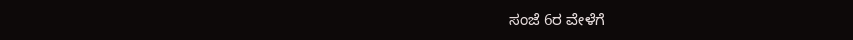ಸಂಜೆ 6ರ ವೇಳೆಗೆ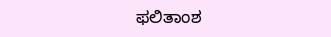ಫಲಿತಾಂಶ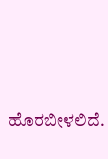ಹೊರಬೀಳಲಿದೆ.